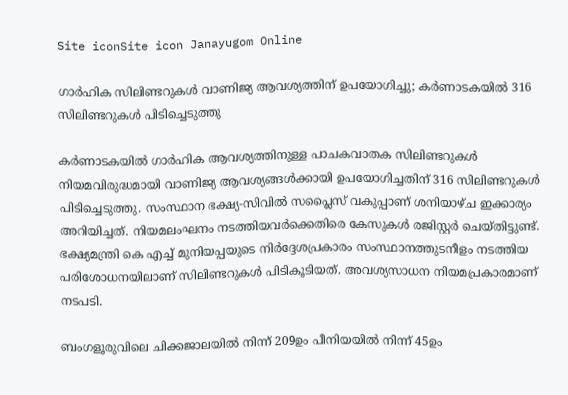Site iconSite icon Janayugom Online

ഗാർഹിക സിലിണ്ടറുകൾ വാണിജ്യ ആവശ്യത്തിന് ഉപയോഗിച്ചു; കർണാടകയിൽ 316 സിലിണ്ടറുകൾ പിടിച്ചെടുത്തു

കർണാടകയിൽ ഗാർഹിക ആവശ്യത്തിനുള്ള പാചകവാതക സിലിണ്ടറുകൾ നിയമവിരുദ്ധമായി വാണിജ്യ ആവശ്യങ്ങൾക്കായി ഉപയോഗിച്ചതിന് 316 സിലിണ്ടറുകൾ പിടിച്ചെടുത്തു. സംസ്ഥാന ഭക്ഷ്യ‑സിവിൽ സപ്ലൈസ് വകുപ്പാണ് ശനിയാഴ്ച ഇക്കാര്യം അറിയിച്ചത്. നിയമലംഘനം നടത്തിയവർക്കെതിരെ കേസുകൾ രജിസ്റ്റർ ചെയ്തിട്ടുണ്ട്. ഭക്ഷ്യമന്ത്രി കെ എച്ച് മുനിയപ്പയുടെ നിർദ്ദേശപ്രകാരം സംസ്ഥാനത്തുടനീളം നടത്തിയ പരിശോധനയിലാണ് സിലിണ്ടറുകൾ പിടികൂടിയത്. അവശ്യസാധന നിയമപ്രകാരമാണ് നടപടി.

ബംഗളൂരുവിലെ ചിക്കജാലയിൽ നിന്ന് 209ഉം പീനിയയിൽ നിന്ന് 45ഉം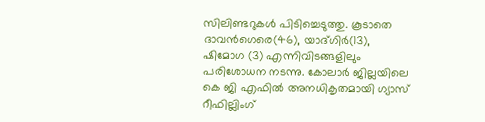സിലിണ്ടറുകൾ പിടിച്ചെടുത്തു. കൂടാതെ ദാവൻഗെരെ(46), യാദ്ഗിർ(13), ഷിമോഗ (3) എന്നിവിടങ്ങളിലും പരിശോധന നടന്നു. കോലാർ ജില്ലയിലെ കെ ജി എഫിൽ അനധികൃതമായി ഗ്യാസ് റീഫില്ലിംഗ്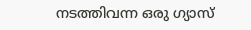നടത്തിവന്ന ഒരു ഗ്യാസ്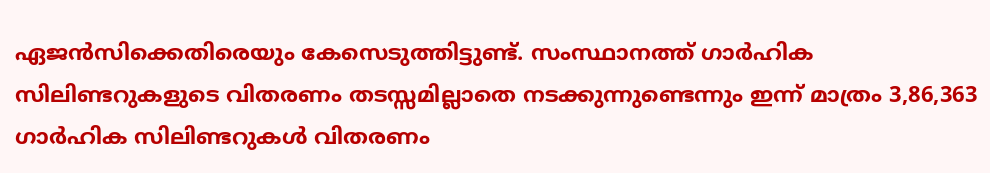ഏജൻസിക്കെതിരെയും കേസെടുത്തിട്ടുണ്ട്. സംസ്ഥാനത്ത് ഗാർഹിക സിലിണ്ടറുകളുടെ വിതരണം തടസ്സമില്ലാതെ നടക്കുന്നുണ്ടെന്നും ഇന്ന് മാത്രം 3,86,363 ഗാർഹിക സിലിണ്ടറുകൾ വിതരണം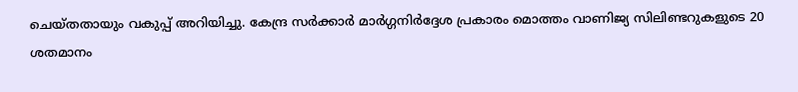ചെയ്തതായും വകുപ്പ് അറിയിച്ചു. കേന്ദ്ര സർക്കാർ മാർഗ്ഗനിർദ്ദേശ പ്രകാരം മൊത്തം വാണിജ്യ സിലിണ്ടറുകളുടെ 20 ശതമാനം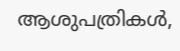ആശുപത്രികൾ,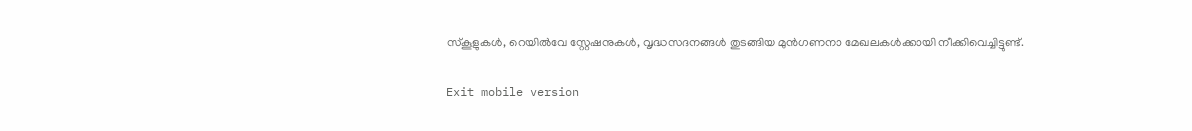സ്കൂളുകൾ, റെയിൽവേ സ്റ്റേഷനുകൾ, വൃദ്ധസദനങ്ങൾ തുടങ്ങിയ മുൻഗണനാ മേഖലകൾക്കായി നീക്കിവെച്ചിട്ടുണ്ട്.

Exit mobile version